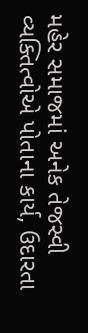મહેર સમાજમાં અનેક તેજસ્વી વ્યક્તિત્વોએ પોતાના કાર્ય, ઉદારતા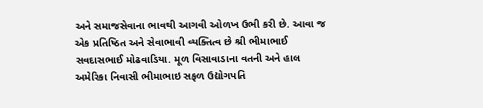અને સમાજસેવાના ભાવથી આગવી ઓળખ ઉભી કરી છે. આવા જ એક પ્રતિષ્ઠિત અને સેવાભાવી વ્યક્તિત્વ છે શ્રી ભીમાભાઈ સવદાસભાઈ મોઢવાડિયા. મૂળ વિસાવાડાના વતની અને હાલ અમેરિકા નિવાસી ભીમાભાઇ સફળ ઉદ્યોગપતિ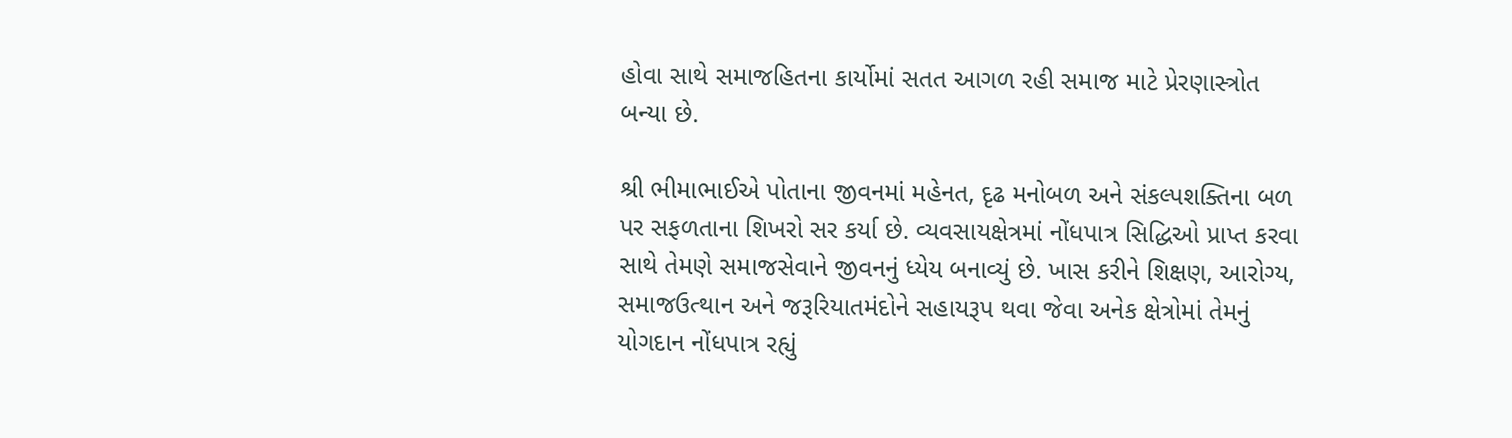હોવા સાથે સમાજહિતના કાર્યોમાં સતત આગળ રહી સમાજ માટે પ્રેરણાસ્ત્રોત બન્યા છે.

શ્રી ભીમાભાઈએ પોતાના જીવનમાં મહેનત, દૃઢ મનોબળ અને સંકલ્પશક્તિના બળ પર સફળતાના શિખરો સર કર્યા છે. વ્યવસાયક્ષેત્રમાં નોંધપાત્ર સિદ્ધિઓ પ્રાપ્ત કરવા સાથે તેમણે સમાજસેવાને જીવનનું ધ્યેય બનાવ્યું છે. ખાસ કરીને શિક્ષણ, આરોગ્ય, સમાજઉત્થાન અને જરૂરિયાતમંદોને સહાયરૂપ થવા જેવા અનેક ક્ષેત્રોમાં તેમનું યોગદાન નોંધપાત્ર રહ્યું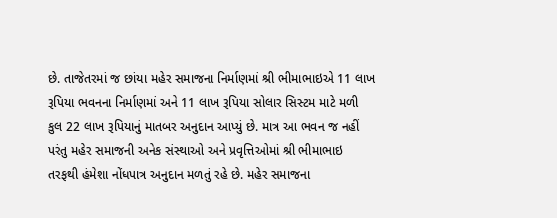છે. તાજેતરમાં જ છાંયા મહેર સમાજના નિર્માણમાં શ્રી ભીમાભાઇએ 11 લાખ રૂપિયા ભવનના નિર્માણમાં અને 11 લાખ રૂપિયા સોલાર સિસ્ટમ માટે મળી કુલ 22 લાખ રૂપિયાનું માતબર અનુદાન આપ્યું છે. માત્ર આ ભવન જ નહીં પરંતુ મહેર સમાજની અનેક સંસ્થાઓ અને પ્રવૃત્તિઓમાં શ્રી ભીમાભાઇ તરફથી હંમેશા નોંધપાત્ર અનુદાન મળતું રહે છે. મહેર સમાજના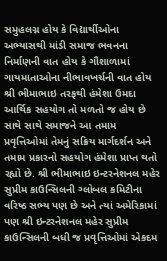સમુહલગ્ન હોય કે વિદ્યાર્થીઓના અભ્યાસથી માંડી સમાજ ભવનના નિર્માણની વાત હોય કે ગૌશાળામાં ગાયમાતાઓના નીભાવખર્ચની વાત હોય શ્રી ભીમાભાઇ તરફથી હંમેશા ઉમદા આર્થિક સહયોગ તો મળતો જ હોય છે સાથે સાથે સમાજને આ તમામ પ્રવૃત્તિઓમાં તેમનું સક્રિય માર્ગદર્શન અને તમામ પ્રકારનો સહયોગ હંમેશા પ્રાપ્ત થતો રહ્યો છે. શ્રી ભીમાભાઇ ઇન્ટરનેશનલ મહેર સુપ્રીમ કાઉન્સિલની ગ્લોબલ કમિટીના વરિષ્ઠ સભ્ય પણ છે અને ત્યાં અમેરિકામાં પણ શ્રી ઇન્ટરનેશનલ મહેર સુપ્રીમ કાઉન્સિલની બધી જ પ્રવૃત્તિઓમાં એકદમ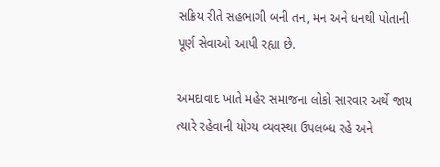સક્રિય રીતે સહભાગી બની તન, મન અને ધનથી પોતાની પૂર્ણ સેવાઓ આપી રહ્યા છે.

અમદાવાદ ખાતે મહેર સમાજના લોકો સારવાર અર્થે જાય ત્યારે રહેવાની યોગ્ય વ્યવસ્થા ઉપલબ્ધ રહે અને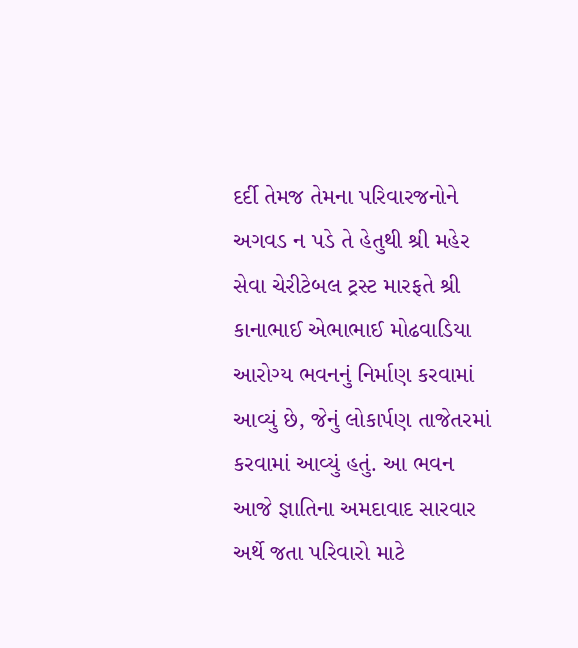દર્દી તેમજ તેમના પરિવારજનોને અગવડ ન પડે તે હેતુથી શ્રી મહેર સેવા ચેરીટેબલ ટ્રસ્ટ મારફતે શ્રી કાનાભાઈ એભાભાઈ મોઢવાડિયા આરોગ્ય ભવનનું નિર્માણ કરવામાં આવ્યું છે, જેનું લોકાર્પણ તાજેતરમાં કરવામાં આવ્યું હતું. આ ભવન આજે જ્ઞાતિના અમદાવાદ સારવાર અર્થે જતા પરિવારો માટે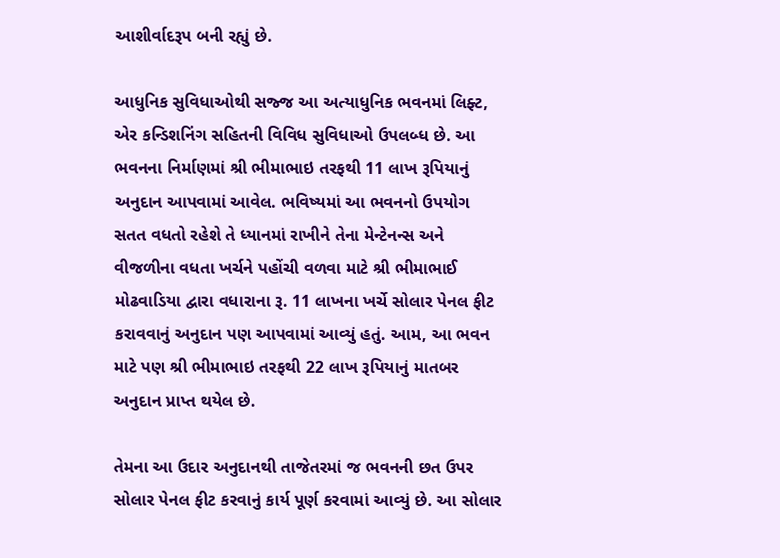આશીર્વાદરૂપ બની રહ્યું છે.

આધુનિક સુવિધાઓથી સજ્જ આ અત્યાધુનિક ભવનમાં લિફ્ટ, એર કન્ડિશનિંગ સહિતની વિવિધ સુવિધાઓ ઉપલબ્ધ છે. આ ભવનના નિર્માણમાં શ્રી ભીમાભાઇ તરફથી 11 લાખ રૂપિયાનું અનુદાન આપવામાં આવેલ. ભવિષ્યમાં આ ભવનનો ઉપયોગ સતત વધતો રહેશે તે ધ્યાનમાં રાખીને તેના મેન્ટેનન્સ અને વીજળીના વધતા ખર્ચને પહોંચી વળવા માટે શ્રી ભીમાભાઈ મોઢવાડિયા દ્વારા વધારાના રૂ. 11 લાખના ખર્ચે સોલાર પેનલ ફીટ કરાવવાનું અનુદાન પણ આપવામાં આવ્યું હતું. આમ, આ ભવન માટે પણ શ્રી ભીમાભાઇ તરફથી 22 લાખ રૂપિયાનું માતબર અનુદાન પ્રાપ્ત થયેલ છે.

તેમના આ ઉદાર અનુદાનથી તાજેતરમાં જ ભવનની છત ઉપર સોલાર પેનલ ફીટ કરવાનું કાર્ય પૂર્ણ કરવામાં આવ્યું છે. આ સોલાર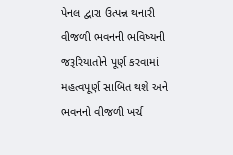પેનલ દ્વારા ઉત્પન્ન થનારી વીજળી ભવનની ભવિષ્યની જરૂરિયાતોને પૂર્ણ કરવામાં મહત્વપૂર્ણ સાબિત થશે અને ભવનનો વીજળી ખર્ચ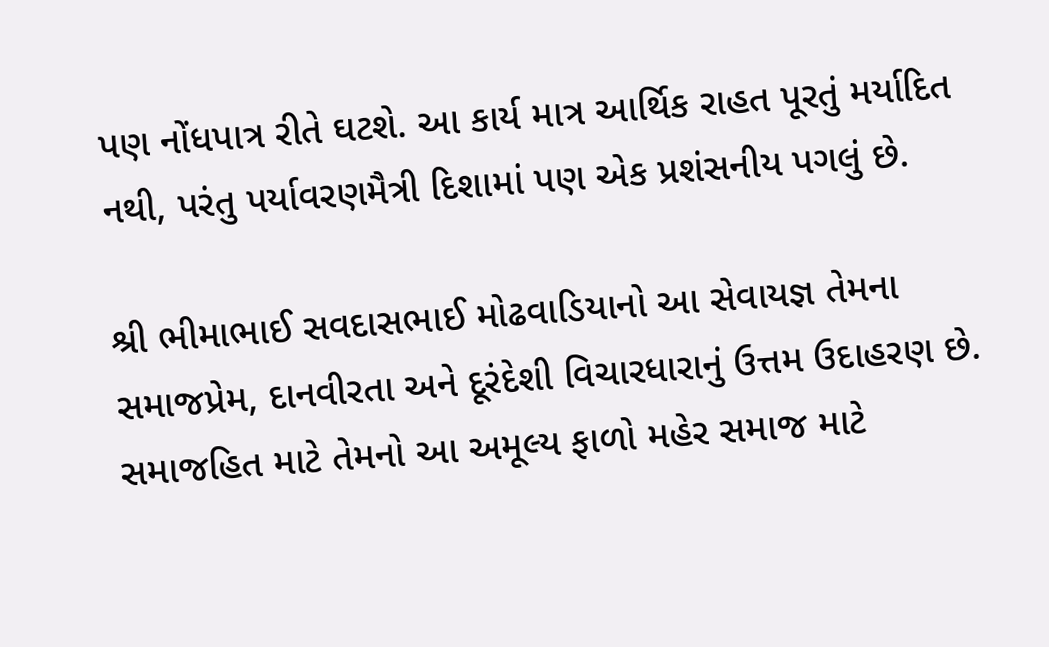પણ નોંધપાત્ર રીતે ઘટશે. આ કાર્ય માત્ર આર્થિક રાહત પૂરતું મર્યાદિત નથી, પરંતુ પર્યાવરણમૈત્રી દિશામાં પણ એક પ્રશંસનીય પગલું છે.

શ્રી ભીમાભાઈ સવદાસભાઈ મોઢવાડિયાનો આ સેવાયજ્ઞ તેમના સમાજપ્રેમ, દાનવીરતા અને દૂરંદેશી વિચારધારાનું ઉત્તમ ઉદાહરણ છે. સમાજહિત માટે તેમનો આ અમૂલ્ય ફાળો મહેર સમાજ માટે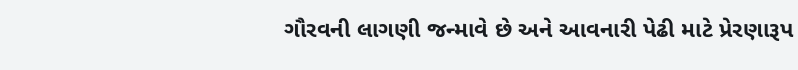ગૌરવની લાગણી જન્માવે છે અને આવનારી પેઢી માટે પ્રેરણારૂપ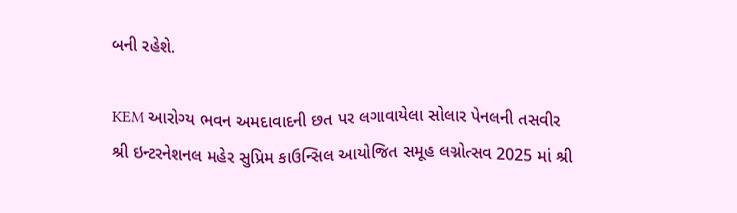બની રહેશે.

KEM આરોગ્ય ભવન અમદાવાદની છત પર લગાવાયેલા સોલાર પેનલની તસવીર
શ્રી ઇન્ટરનેશનલ મહેર સુપ્રિમ કાઉન્સિલ આયોજિત સમૂહ લગ્નોત્સવ 2025 માં શ્રી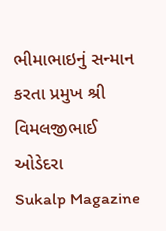ભીમાભાઇનું સન્માન કરતા પ્રમુખ શ્રી વિમલજીભાઈ ઓડેદરા
Sukalp Magazine